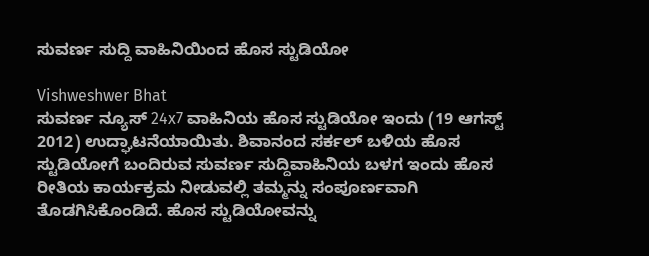ಸುವರ್ಣ ಸುದ್ದಿ ವಾಹಿನಿಯಿಂದ ಹೊಸ ಸ್ಟುಡಿಯೋ

Vishweshwer Bhat
ಸುವರ್ಣ ನ್ಯೂಸ್ 24x7 ವಾಹಿನಿಯ ಹೊಸ ಸ್ಟುಡಿಯೋ ಇಂದು (19 ಆಗಸ್ಟ್ 2012) ಉದ್ಘಾಟನೆಯಾಯಿತು. ಶಿವಾನಂದ ಸರ್ಕಲ್ ಬಳಿಯ ಹೊಸ ಸ್ಟುಡಿಯೋಗೆ ಬಂದಿರುವ ಸುವರ್ಣ ಸುದ್ದಿವಾಹಿನಿಯ ಬಳಗ ಇಂದು ಹೊಸ ರೀತಿಯ ಕಾರ್ಯಕ್ರಮ ನೀಡುವಲ್ಲಿ ತಮ್ಮನ್ನು ಸಂಪೂರ್ಣವಾಗಿ ತೊಡಗಿಸಿಕೊಂಡಿದೆ. ಹೊಸ ಸ್ಟುಡಿಯೋವನ್ನು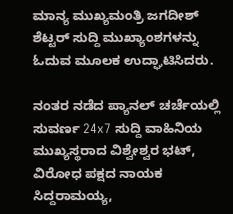ಮಾನ್ಯ ಮುಖ್ಯಮಂತ್ರಿ ಜಗದೀಶ್ ಶೆಟ್ಟರ್ ಸುದ್ದಿ ಮುಖ್ಯಾಂಶಗಳನ್ನು ಓದುವ ಮೂಲಕ ಉದ್ಘಾಟಿಸಿದರು.

ನಂತರ ನಡೆದ ಪ್ಯಾನಲ್ ಚರ್ಚೆಯಲ್ಲಿ ಸುವರ್ಣ 24x7 ಸುದ್ದಿ ವಾಹಿನಿಯ ಮುಖ್ಯಸ್ಥರಾದ ವಿಶ್ವೇಶ್ವರ ಭಟ್, ವಿರೋಧ ಪಕ್ಷದ ನಾಯಕ ಸಿದ್ದರಾಮಯ್ಯ,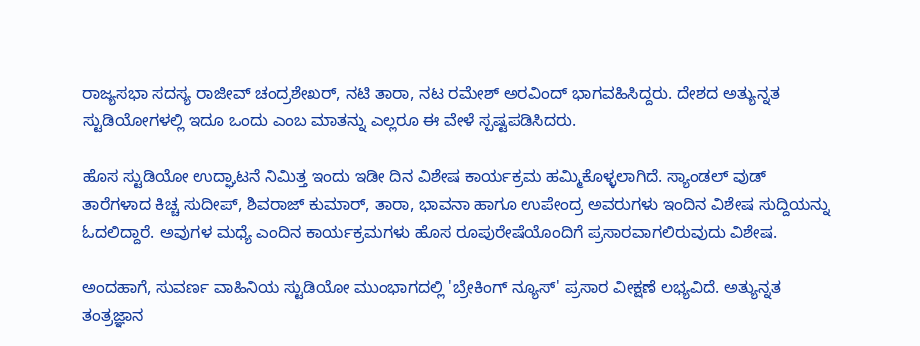ರಾಜ್ಯಸಭಾ ಸದಸ್ಯ ರಾಜೀವ್ ಚಂದ್ರಶೇಖರ್, ನಟಿ ತಾರಾ, ನಟ ರಮೇಶ್ ಅರವಿಂದ್ ಭಾಗವಹಿಸಿದ್ದರು. ದೇಶದ ಅತ್ಯುನ್ನತ ಸ್ಟುಡಿಯೋಗಳಲ್ಲಿ ಇದೂ ಒಂದು ಎಂಬ ಮಾತನ್ನು ಎಲ್ಲರೂ ಈ ವೇಳೆ ಸ್ಪಷ್ಟಪಡಿಸಿದರು.

ಹೊಸ ಸ್ಟುಡಿಯೋ ಉದ್ಘಾಟನೆ ನಿಮಿತ್ತ ಇಂದು ಇಡೀ ದಿನ ವಿಶೇಷ ಕಾರ್ಯಕ್ರಮ ಹಮ್ಮಿಕೊಳ್ಳಲಾಗಿದೆ. ಸ್ಯಾಂಡಲ್ ವುಡ್ ತಾರೆಗಳಾದ ಕಿಚ್ಚ ಸುದೀಪ್, ಶಿವರಾಜ್ ಕುಮಾರ್, ತಾರಾ, ಭಾವನಾ ಹಾಗೂ ಉಪೇಂದ್ರ ಅವರುಗಳು ಇಂದಿನ ವಿಶೇಷ ಸುದ್ದಿಯನ್ನು ಓದಲಿದ್ದಾರೆ. ಅವುಗಳ ಮಧ್ಯೆ ಎಂದಿನ ಕಾರ್ಯಕ್ರಮಗಳು ಹೊಸ ರೂಪುರೇಷೆಯೊಂದಿಗೆ ಪ್ರಸಾರವಾಗಲಿರುವುದು ವಿಶೇಷ.

ಅಂದಹಾಗೆ, ಸುವರ್ಣ ವಾಹಿನಿಯ ಸ್ಟುಡಿಯೋ ಮುಂಭಾಗದಲ್ಲಿ 'ಬ್ರೇಕಿಂಗ್ ನ್ಯೂಸ್' ಪ್ರಸಾರ ವೀಕ್ಷಣೆ ಲಭ್ಯವಿದೆ. ಅತ್ಯುನ್ನತ ತಂತ್ರಜ್ಞಾನ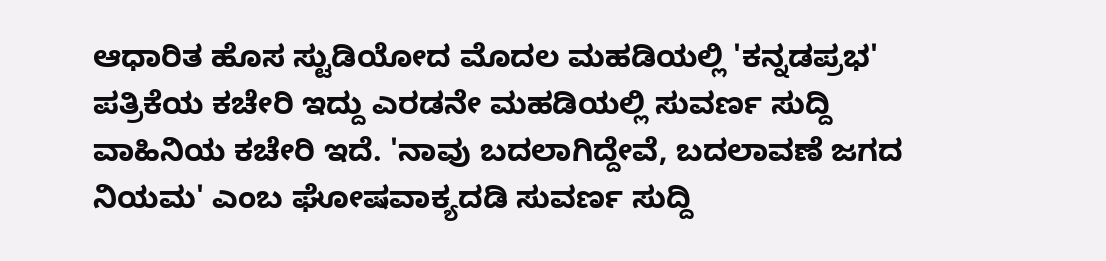ಆಧಾರಿತ ಹೊಸ ಸ್ಟುಡಿಯೋದ ಮೊದಲ ಮಹಡಿಯಲ್ಲಿ 'ಕನ್ನಡಪ್ರಭ' ಪತ್ರಿಕೆಯ ಕಚೇರಿ ಇದ್ದು ಎರಡನೇ ಮಹಡಿಯಲ್ಲಿ ಸುವರ್ಣ ಸುದ್ದಿ ವಾಹಿನಿಯ ಕಚೇರಿ ಇದೆ. 'ನಾವು ಬದಲಾಗಿದ್ದೇವೆ, ಬದಲಾವಣೆ ಜಗದ ನಿಯಮ' ಎಂಬ ಘೋಷವಾಕ್ಯದಡಿ ಸುವರ್ಣ ಸುದ್ದಿ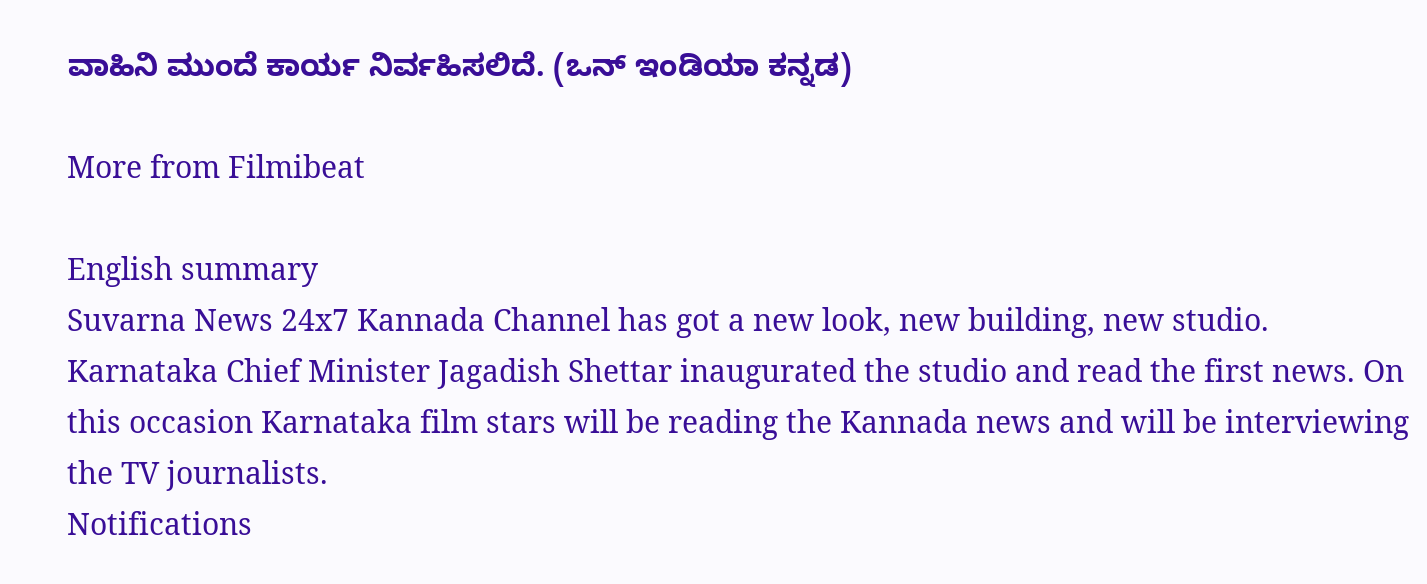ವಾಹಿನಿ ಮುಂದೆ ಕಾರ್ಯ ನಿರ್ವಹಿಸಲಿದೆ. (ಒನ್ ಇಂಡಿಯಾ ಕನ್ನಡ)

More from Filmibeat

English summary
Suvarna News 24x7 Kannada Channel has got a new look, new building, new studio. Karnataka Chief Minister Jagadish Shettar inaugurated the studio and read the first news. On this occasion Karnataka film stars will be reading the Kannada news and will be interviewing the TV journalists.
Notifications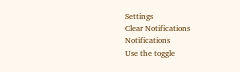Settings
Clear Notifications
Notifications
Use the toggle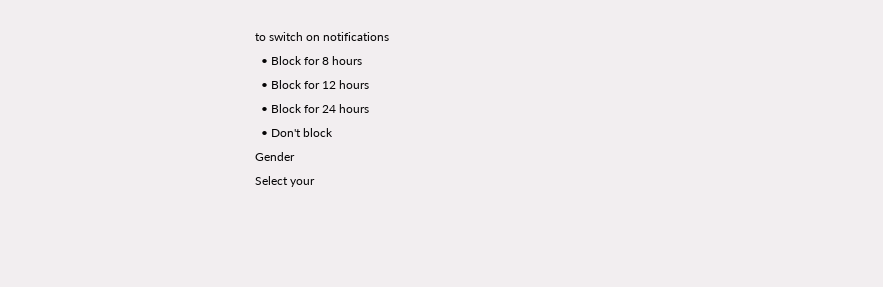to switch on notifications
  • Block for 8 hours
  • Block for 12 hours
  • Block for 24 hours
  • Don't block
Gender
Select your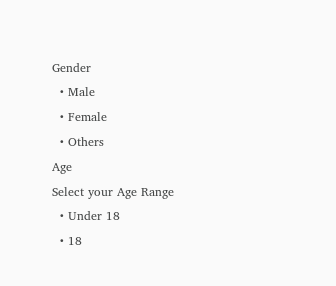Gender
  • Male
  • Female
  • Others
Age
Select your Age Range
  • Under 18
  • 18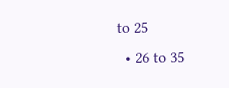to 25
  • 26 to 35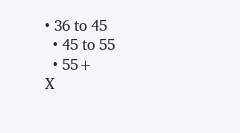• 36 to 45
  • 45 to 55
  • 55+
X